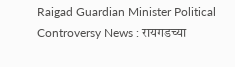Raigad Guardian Minister Political Controversy News : रायगडच्या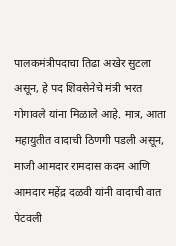पालकमंत्रीपदाचा तिढा अखेर सुटला असून, हे पद शिवसेनेचे मंत्री भरत गोगावले यांना मिळाले आहे. मात्र, आता महायुतीत वादाची ठिणगी पडली असून, माजी आमदार रामदास कदम आणि आमदार महेंद्र दळवी यांनी वादाची वात पेटवली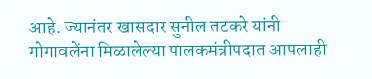आहे. ज्यानंतर खासदार सुनील तटकरे यांनी गोगावलेंना मिळालेल्या पालकमंत्रीपदात आपलाही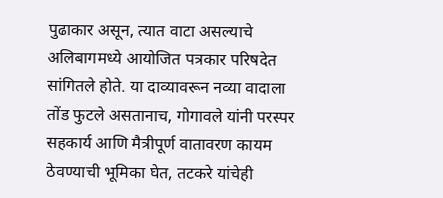पुढाकार असून, त्यात वाटा असल्याचे अलिबागमध्ये आयोजित पत्रकार परिषदेत सांगितले होते. या दाव्यावरून नव्या वादाला तोंड फुटले असतानाच, गोगावले यांनी परस्पर सहकार्य आणि मैत्रीपूर्ण वातावरण कायम ठेवण्याची भूमिका घेत, तटकरे यांचेही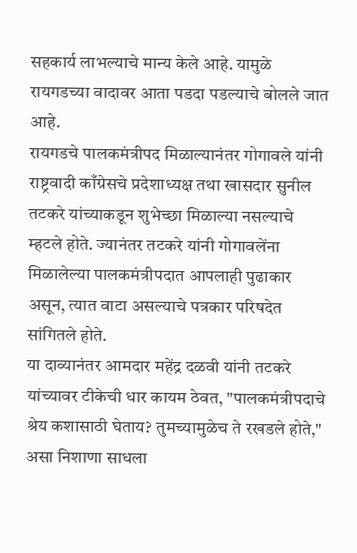सहकार्य लाभल्याचे मान्य केले आहे. यामुळे रायगडच्या वादावर आता पडदा पडल्याचे बोलले जात आहे.
रायगडचे पालकमंत्रीपद मिळाल्यानंतर गोगावले यांनी राष्ट्रवादी काँग्रेसचे प्रदेशाध्यक्ष तथा खासदार सुनील तटकरे यांच्याकडून शुभेच्छा मिळाल्या नसल्याचे म्हटले होते. ज्यानंतर तटकरे यांनी गोगावलेंना मिळालेल्या पालकमंत्रीपदात आपलाही पुढाकार असून, त्यात वाटा असल्याचे पत्रकार परिषदेत सांगितले होते.
या दाव्यानंतर आमदार महेंद्र दळवी यांनी तटकरे यांच्यावर टीकेची धार कायम ठेवत, "पालकमंत्रीपदाचे श्रेय कशासाठी घेताय? तुमच्यामुळेच ते रखडले होते," असा निशाणा साधला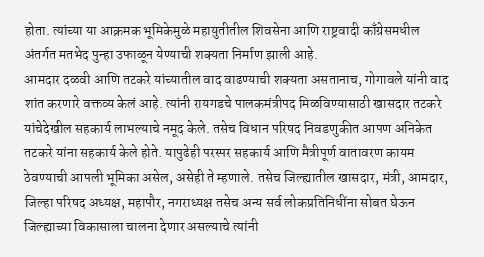होता. त्यांच्या या आक्रमक भूमिकेमुळे महायुतीतील शिवसेना आणि राष्ट्रवादी काँग्रेसमधील अंतर्गत मतभेद पुन्हा उफाळून येण्याची शक्यता निर्माण झाली आहे.
आमदार दळवी आणि तटकरे यांच्यातील वाद वाढण्याची शक्यता असतानाच, गोगावले यांनी वाद शांत करणारे वक्तव्य केलं आहे. त्यांनी रायगडचे पालकमंत्रीपद मिळविण्यासाठी खासदार तटकरे यांचेदेखील सहकार्य लाभल्याचे नमूद केले. तसेच विधान परिषद निवडणुकीत आपण अनिकेत तटकरे यांना सहकार्य केले होते. यापुढेही परस्पर सहकार्य आणि मैत्रीपूर्ण वातावरण कायम ठेवण्याची आपली भूमिका असेल, असेही ते म्हणाले. तसेच जिल्ह्यातील खासदार, मंत्री, आमदार, जिल्हा परिषद अध्यक्ष, महापौर, नगराध्यक्ष तसेच अन्य सर्व लोकप्रतिनिधींना सोबत घेऊन जिल्ह्याच्या विकासाला चालना देणार असल्याचे त्यांनी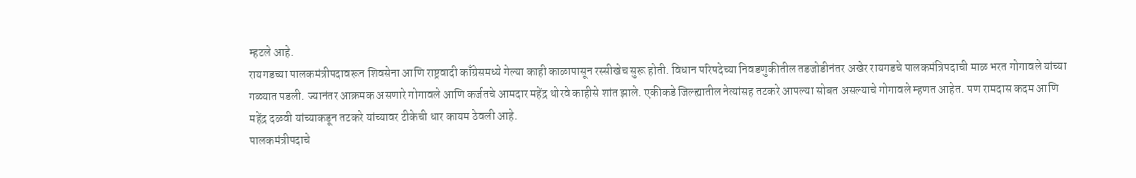म्हटले आहे.
रायगडच्या पालकमंत्रीपदावरून शिवसेना आणि राष्ट्रवादी काँग्रेसमध्ये गेल्या काही काळापासून रस्सीखेच सुरू होती. विधान परिषदेच्या निवडणुकीतील तडजोडीनंतर अखेर रायगडचे पालकमंत्रिपदाची माळ भरत गोगावले यांच्या गळ्यात पडली. ज्यानंतर आक्रमक असणारे गोगावले आणि कर्जतचे आमदार महेंद्र थोरवे काहीसे शांत झाले. एकीकडे जिल्ह्यातील नेत्यांसह तटकरे आपल्या सोबत असल्याचे गोगावले म्हणत आहेत. पण रामदास कदम आणि महेंद्र दळवी यांच्याकडून तटकरे यांच्यावर टीकेची धार कायम ठेवली आहे.
पालकमंत्रीपदाचे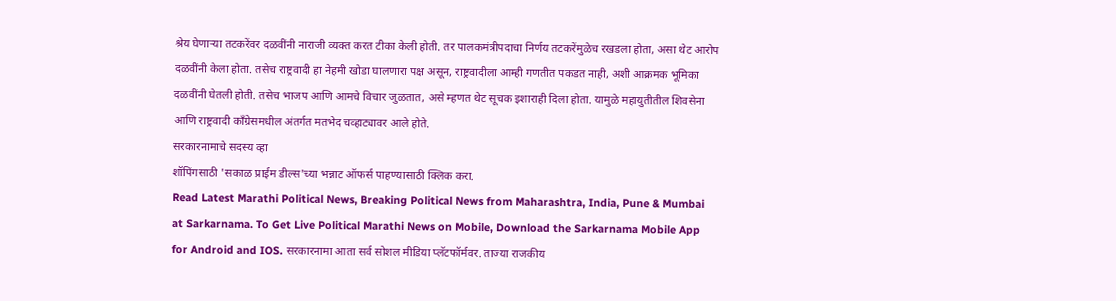श्रेय घेणाऱ्या तटकरेंवर दळवींनी नाराजी व्यक्त करत टीका केली होती. तर पालकमंत्रीपदाचा निर्णय तटकरेंमुळेच रखडला होता, असा थेट आरोप दळवींनी केला होता. तसेच राष्ट्रवादी हा नेहमी खोडा घालणारा पक्ष असून, राष्ट्रवादीला आम्ही गणतीत पकडत नाही, अशी आक्रमक भूमिका दळवींनी घेतली होती. तसेच भाजप आणि आमचे विचार जुळतात, असे म्हणत थेट सूचक इशाराही दिला होता. यामुळे महायुतीतील शिवसेना आणि राष्ट्रवादी काँग्रेसमधील अंतर्गत मतभेद चव्हाट्यावर आले होते.
सरकारनामाचे सदस्य व्हा
शॉपिंगसाठी 'सकाळ प्राईम डील्स'च्या भन्नाट ऑफर्स पाहण्यासाठी क्लिक करा.
Read Latest Marathi Political News, Breaking Political News from Maharashtra, India, Pune & Mumbai at Sarkarnama. To Get Live Political Marathi News on Mobile, Download the Sarkarnama Mobile App for Android and IOS. सरकारनामा आता सर्व सोशल मीडिया प्लॅटफॉर्मवर. ताज्या राजकीय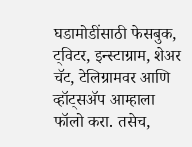घडामोडींसाठी फेसबुक, ट्विटर, इन्स्टाग्राम, शेअर चॅट, टेलिग्रामवर आणि व्हॉट्सॲप आम्हाला फॉलो करा. तसेच,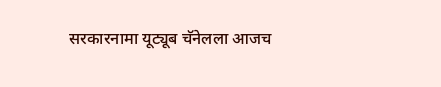सरकारनामा यूट्यूब चॅनेलला आजच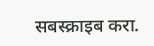सबस्क्राइब करा.